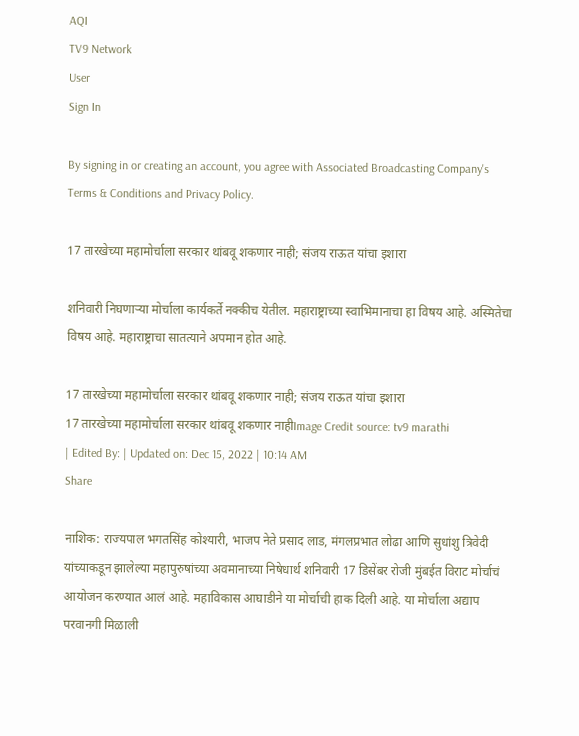AQI
TV9 Network
User
Sign In

By signing in or creating an account, you agree with Associated Broadcasting Company's Terms & Conditions and Privacy Policy.

17 तारखेच्या महामोर्चाला सरकार थांबवू शकणार नाही; संजय राऊत यांचा इशारा

शनिवारी निघणाऱ्या मोर्चाला कार्यकर्ते नक्कीच येतील. महाराष्ट्राच्या स्वाभिमानाचा हा विषय आहे. अस्मितेचा विषय आहे. महाराष्ट्राचा सातत्याने अपमान होत आहे.

17 तारखेच्या महामोर्चाला सरकार थांबवू शकणार नाही; संजय राऊत यांचा इशारा
17 तारखेच्या महामोर्चाला सरकार थांबवू शकणार नाहीImage Credit source: tv9 marathi
| Edited By: | Updated on: Dec 15, 2022 | 10:14 AM
Share

नाशिक: राज्यपाल भगतसिंह कोश्यारी, भाजप नेते प्रसाद लाड, मंगलप्रभात लोढा आणि सुधांशु त्रिवेदी यांच्याकडून झालेल्या महापुरुषांच्या अवमानाच्या निषेधार्थ शनिवारी 17 डिसेंबर रोजी मुंबईत विराट मोर्चाचं आयोजन करण्यात आलं आहे. महाविकास आघाडीने या मोर्चाची हाक दिली आहे. या मोर्चाला अद्याप परवानगी मिळाली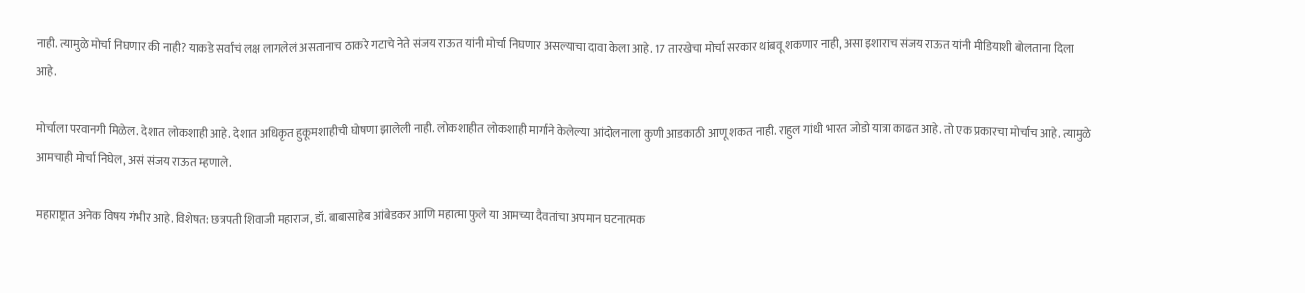नाही. त्यामुळे मोर्चा निघणार की नाही? याकडे सर्वांचं लक्ष लागलेलं असतानाच ठाकरे गटाचे नेते संजय राऊत यांनी मोर्चा निघणार असल्याचा दावा केला आहे. 17 तारखेचा मोर्चा सरकार थांबवू शकणार नाही, असा इशाराच संजय राऊत यांनी मीडियाशी बोलताना दिला आहे.

मोर्चाला परवानगी मिळेल. देशात लोकशाही आहे. देशात अधिकृत हुकूमशाहीची घोषणा झालेली नाही. लोकशाहीत लोकशाही मार्गाने केलेल्या आंदोलनाला कुणी आडकाठी आणू शकत नाही. राहुल गांधी भारत जोडो यात्रा काढत आहे. तो एक प्रकारचा मोर्चाच आहे. त्यामुळे आमचाही मोर्चा निघेल, असं संजय राऊत म्हणाले.

महाराष्ट्रात अनेक विषय गंभीर आहे. विशेषत: छत्रपती शिवाजी महाराज, डॉ. बाबासाहेब आंबेडकर आणि महात्मा फुले या आमच्या दैवतांचा अपमान घटनात्मक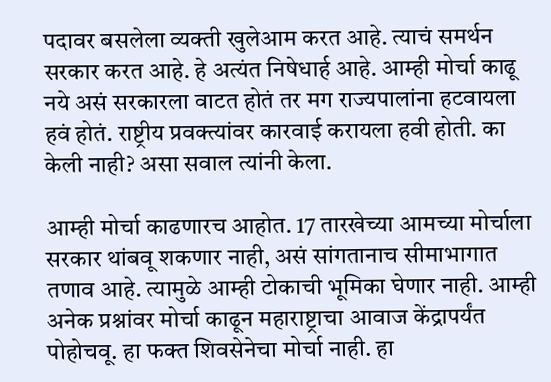पदावर बसलेला व्यक्ती खुलेआम करत आहे. त्याचं समर्थन सरकार करत आहे. हे अत्यंत निषेधार्ह आहे. आम्ही मोर्चा काढू नये असं सरकारला वाटत होतं तर मग राज्यपालांना हटवायला हवं होतं. राष्ट्रीय प्रवक्त्यांवर कारवाई करायला हवी होती. का केली नाही? असा सवाल त्यांनी केला.

आम्ही मोर्चा काढणारच आहोत. 17 तारखेच्या आमच्या मोर्चाला सरकार थांबवू शकणार नाही, असं सांगतानाच सीमाभागात तणाव आहे. त्यामुळे आम्ही टोकाची भूमिका घेणार नाही. आम्ही अनेक प्रश्नांवर मोर्चा काढून महाराष्ट्राचा आवाज केंद्रापर्यंत पोहोचवू. हा फक्त शिवसेनेचा मोर्चा नाही. हा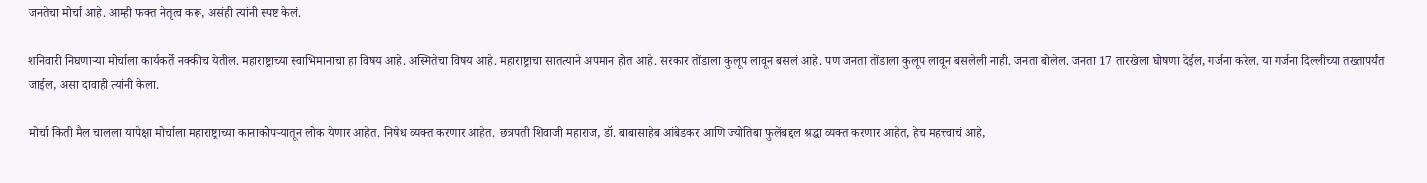जनतेचा मोर्चा आहे. आम्ही फक्त नेतृत्व करू, असंही त्यांनी स्पष्ट केलं.

शनिवारी निघणाऱ्या मोर्चाला कार्यकर्ते नक्कीच येतील. महाराष्ट्राच्या स्वाभिमानाचा हा विषय आहे. अस्मितेचा विषय आहे. महाराष्ट्राचा सातत्याने अपमान होत आहे. सरकार तोंडाला कुलूप लावून बसलं आहे. पण जनता तोंडाला कुलूप लावून बसलेली नाही. जनता बोलेल. जनता 17 तारखेला घोषणा देईल, गर्जना करेल. या गर्जना दिल्लीच्या तख्तापर्यंत जाईल, असा दावाही त्यांनी केला.

मोर्चा किती मैल चालला यापेक्षा मोर्चाला महाराष्ट्राच्या कानाकोपऱ्यातून लोक येणार आहेत. निषेध व्यक्त करणार आहेत. छत्रपती शिवाजी महाराज, डॉ. बाबासाहेब आंबेडकर आणि ज्योतिबा फुलेंबद्दल श्रद्धा व्यक्त करणार आहेत, हेच महत्त्वाचं आहे,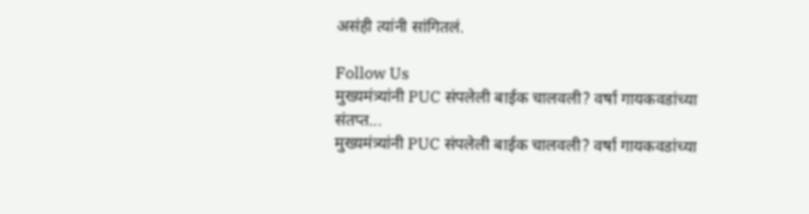असंही त्यांनी सांगितलं.

Follow Us
मुख्यमंत्र्यांनी PUC संपलेली बाईक चालवली? वर्षा गायकवडांच्या संतप्त...
मुख्यमंत्र्यांनी PUC संपलेली बाईक चालवली? वर्षा गायकवडांच्या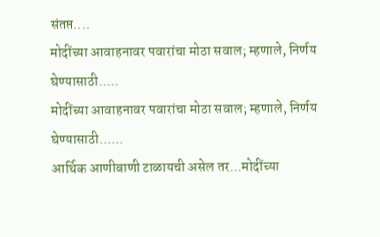संतप्त....
मोदींच्या आवाहनावर पवारांचा मोठा सवाल; म्हणाले, निर्णय घेण्यासाठी.....
मोदींच्या आवाहनावर पवारांचा मोठा सवाल; म्हणाले, निर्णय घेण्यासाठी......
आर्थिक आणीबाणी टाळायची असेल तर...मोदींच्या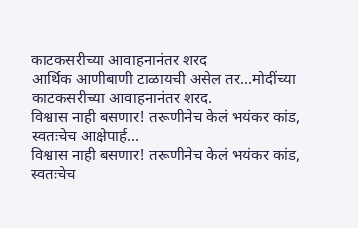काटकसरीच्या आवाहनानंतर शरद
आर्थिक आणीबाणी टाळायची असेल तर...मोदींच्या काटकसरीच्या आवाहनानंतर शरद.
विश्वास नाही बसणार! तरूणीनेच केलं भयंकर कांड, स्वतःचेच आक्षेपार्ह...
विश्वास नाही बसणार! तरूणीनेच केलं भयंकर कांड, स्वतःचेच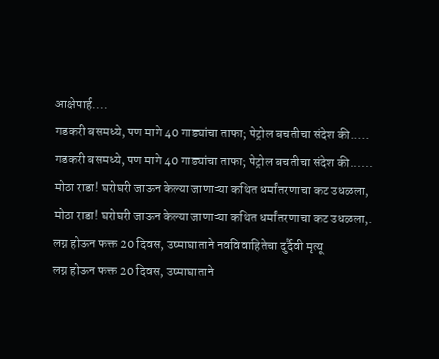आक्षेपार्ह....
गडकरी बसमध्ये, पण मागे 40 गाड्यांचा ताफा; पेट्रोल बचतीचा संदेश की.....
गडकरी बसमध्ये, पण मागे 40 गाड्यांचा ताफा; पेट्रोल बचतीचा संदेश की......
मोठा राडा! घरोघरी जाऊन केल्या जाणाऱ्या कथित धर्मांतरणाचा कट उधळला,
मोठा राडा! घरोघरी जाऊन केल्या जाणाऱ्या कथित धर्मांतरणाचा कट उधळला,.
लग्न होऊन फक्त 20 दिवस, उष्माघाताने नवविवाहितेचा दुर्दैवी मृत्यू
लग्न होऊन फक्त 20 दिवस, उष्माघाताने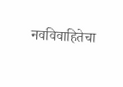नवविवाहितेचा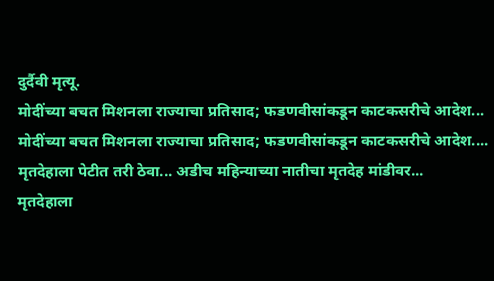दुर्दैवी मृत्यू.
मोदींच्या बचत मिशनला राज्याचा प्रतिसाद; फडणवीसांकडून काटकसरीचे आदेश...
मोदींच्या बचत मिशनला राज्याचा प्रतिसाद; फडणवीसांकडून काटकसरीचे आदेश....
मृतदेहाला पेटीत तरी ठेवा... अडीच महिन्याच्या नातीचा मृतदेह मांडीवर...
मृतदेहाला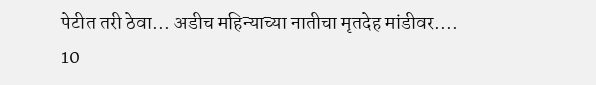पेटीत तरी ठेवा... अडीच महिन्याच्या नातीचा मृतदेह मांडीवर....
10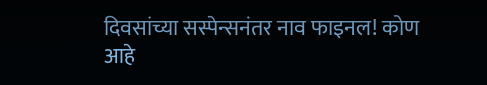दिवसांच्या सस्पेन्सनंतर नाव फाइनल! कोण आहे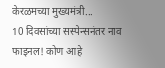केरळमच्या मुख्यमंत्री...
10 दिवसांच्या सस्पेन्सनंतर नाव फाइनल! कोण आहे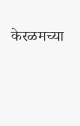केरळमच्या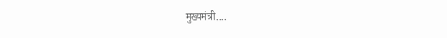मुख्यमंत्री....